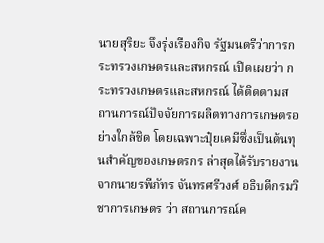นายสุริยะ จึงรุ่งเรืองกิจ รัฐมนตรีว่าการกระทรวงเกษตรและสหกรณ์ เปิดเผยว่า กระทรวงเกษตรและสหกรณ์ ได้ติดตามสถานการณ์ปัจจัยการผลิตทางการเกษตรอย่างใกล้ชิด โดยเฉพาะปุ๋ยเคมีซึ่งเป็นต้นทุนสำคัญของเกษตรกร ล่าสุดได้รับรายงานจากนายรพีภัทร จันทรศรีวงศ์ อธิบดีกรมวิชาการเกษตร ว่า สถานการณ์ค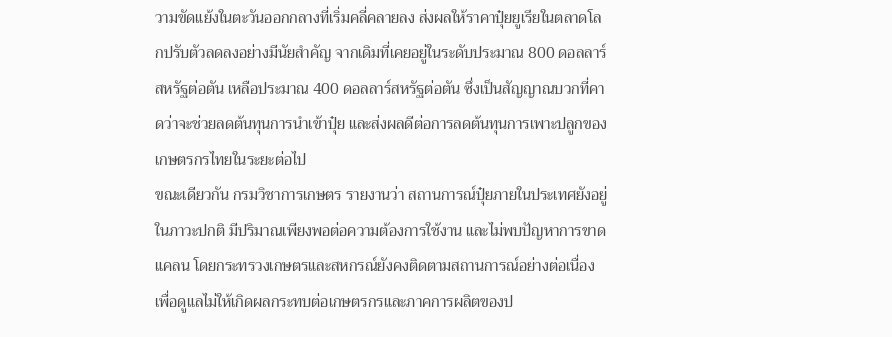วามขัดแย้งในตะวันออกกลางที่เริ่มคลี่คลายลง ส่งผลให้ราคาปุ๋ยยูเรียในตลาดโลกปรับตัวลดลงอย่างมีนัยสำคัญ จากเดิมที่เคยอยู่ในระดับประมาณ 800 ดอลลาร์สหรัฐต่อตัน เหลือประมาณ 400 ดอลลาร์สหรัฐต่อตัน ซึ่งเป็นสัญญาณบวกที่คาดว่าจะช่วยลดต้นทุนการนำเข้าปุ๋ย และส่งผลดีต่อการลดต้นทุนการเพาะปลูกของเกษตรกรไทยในระยะต่อไป
ขณะเดียวกัน กรมวิชาการเกษตร รายงานว่า สถานการณ์ปุ๋ยภายในประเทศยังอยู่ในภาวะปกติ มีปริมาณเพียงพอต่อความต้องการใช้งาน และไม่พบปัญหาการขาดแคลน โดยกระทรวงเกษตรและสหกรณ์ยังคงติดตามสถานการณ์อย่างต่อเนื่อง เพื่อดูแลไม่ให้เกิดผลกระทบต่อเกษตรกรและภาคการผลิตของป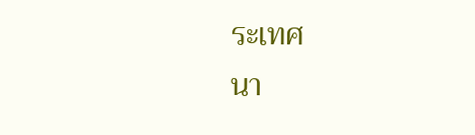ระเทศ
นา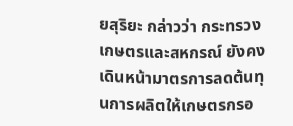ยสุริยะ กล่าวว่า กระทรวงเกษตรและสหกรณ์ ยังคงเดินหน้ามาตรการลดต้นทุนการผลิตให้เกษตรกรอ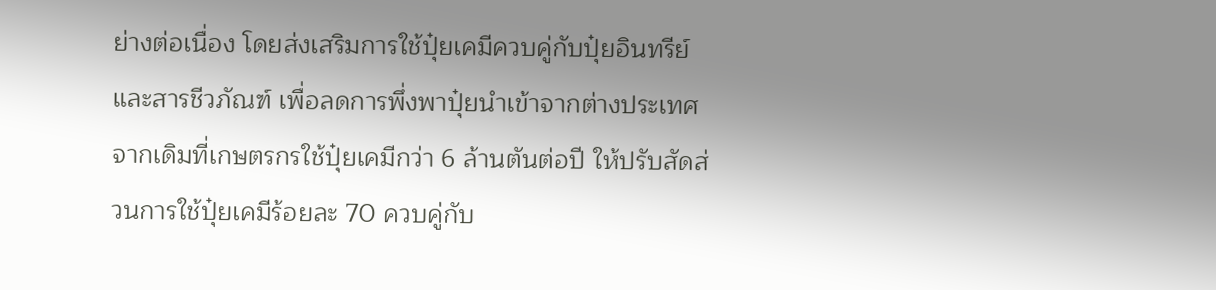ย่างต่อเนื่อง โดยส่งเสริมการใช้ปุ๋ยเคมีควบคู่กับปุ๋ยอินทรีย์และสารชีวภัณฑ์ เพื่อลดการพึ่งพาปุ๋ยนำเข้าจากต่างประเทศ จากเดิมที่เกษตรกรใช้ปุ๋ยเคมีกว่า 6 ล้านตันต่อปี ให้ปรับสัดส่วนการใช้ปุ๋ยเคมีร้อยละ 70 ควบคู่กับ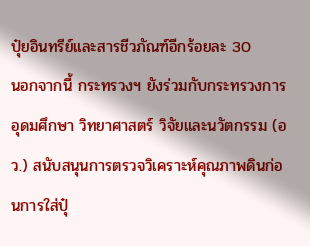ปุ๋ยอินทรีย์และสารชีวภัณฑ์อีกร้อยละ 30
นอกจากนี้ กระทรวงฯ ยังร่วมกับกระทรวงการอุดมศึกษา วิทยาศาสตร์ วิจัยและนวัตกรรม (อว.) สนับสนุนการตรวจวิเคราะห์คุณภาพดินก่อนการใส่ปุ๋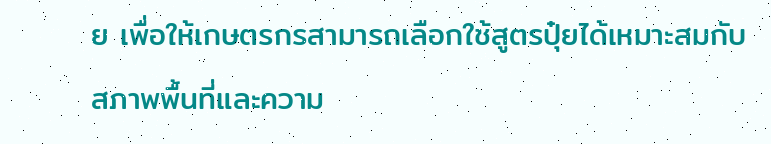ย เพื่อให้เกษตรกรสามารถเลือกใช้สูตรปุ๋ยได้เหมาะสมกับสภาพพื้นที่และความ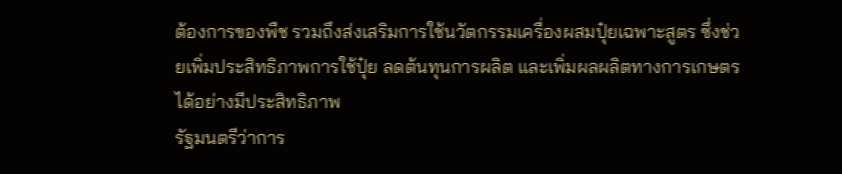ต้องการของพืช รวมถึงส่งเสริมการใช้นวัตกรรมเครื่องผสมปุ๋ยเฉพาะสูตร ซึ่งช่วยเพิ่มประสิทธิภาพการใช้ปุ๋ย ลดต้นทุนการผลิต และเพิ่มผลผลิตทางการเกษตรได้อย่างมีประสิทธิภาพ
รัฐมนตรีว่าการ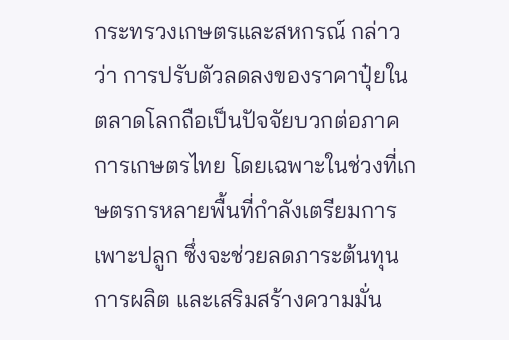กระทรวงเกษตรและสหกรณ์ กล่าวว่า การปรับตัวลดลงของราคาปุ๋ยในตลาดโลกถือเป็นปัจจัยบวกต่อภาคการเกษตรไทย โดยเฉพาะในช่วงที่เกษตรกรหลายพื้นที่กำลังเตรียมการเพาะปลูก ซึ่งจะช่วยลดภาระต้นทุนการผลิต และเสริมสร้างความมั่น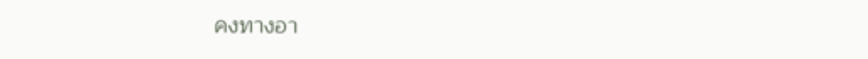คงทางอา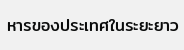หารของประเทศในระยะยาว